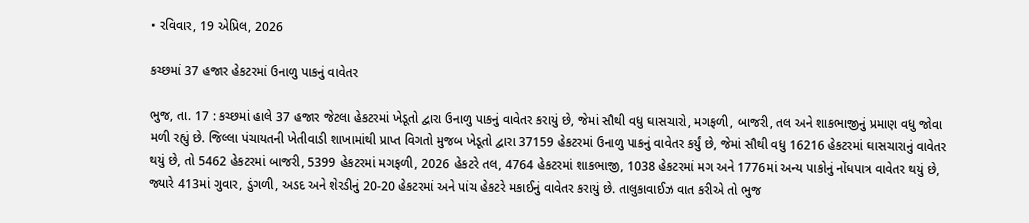• રવિવાર, 19 એપ્રિલ, 2026

કચ્છમાં 37 હજાર હેકટરમાં ઉનાળુ પાકનું વાવેતર

ભુજ, તા. 17 : કચ્છમાં હાલે 37 હજાર જેટલા હેકટરમાં ખેડૂતો દ્વારા ઉનાળુ પાકનું વાવેતર કરાયું છે, જેમાં સૌથી વધુ ઘાસચારો, મગફળી, બાજરી, તલ અને શાકભાજીનું પ્રમાણ વધુ જોવા મળી રહ્યું છે. જિલ્લા પંચાયતની ખેતીવાડી શાખામાંથી પ્રાપ્ત વિગતો મુજબ ખેડૂતો દ્વારા 37159 હેકટરમાં ઉનાળુ પાકનું વાવેતર કર્યું છે, જેમાં સૌથી વધુ 16216 હેકટરમાં ઘાસચારાનું વાવેતર થયું છે, તો 5462 હેકટરમાં બાજરી, 5399 હેકટરમાં મગફળી, 2026 હેકટરે તલ, 4764 હેકટરમાં શાકભાજી, 1038 હેકટરમાં મગ અને 1776માં અન્ય પાકોનું નોંધપાત્ર વાવેતર થયું છે, જ્યારે 413માં ગુવાર, ડુંગળી, અડદ અને શેરડીનું 20-20 હેકટરમાં અને પાંચ હેકટરે મકાઈનું વાવેતર કરાયું છે. તાલુકાવાઈઝ વાત કરીએ તો ભુજ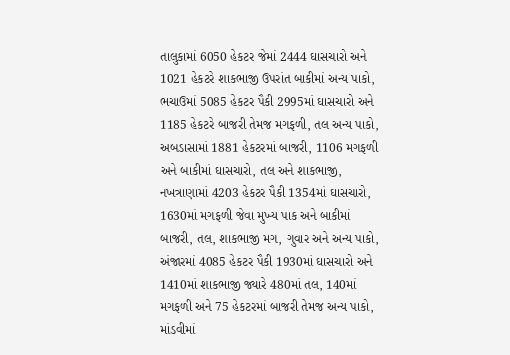તાલુકામાં 6050 હેકટર જેમાં 2444 ઘાસચારો અને 1021 હેકટરે શાકભાજી ઉપરાંત બાકીમાં અન્ય પાકો, ભચાઉમાં 5085 હેકટર પૈકી 2995માં ઘાસચારો અને 1185 હેકટરે બાજરી તેમજ મગફળી, તલ અન્ય પાકો, અબડાસામાં 1881 હેકટરમાં બાજરી, 1106 મગફળી અને બાકીમાં ઘાસચારો, તલ અને શાકભાજી, નખત્રાણામાં 4203 હેકટર પૈકી 1354માં ઘાસચારો, 1630માં મગફળી જેવા મુખ્ય પાક અને બાકીમાં બાજરી, તલ, શાકભાજી મગ, ગુવાર અને અન્ય પાકો, અંજારમાં 4085 હેકટર પૈકી 1930માં ઘાસચારો અને 1410માં શાકભાજી જ્યારે 480માં તલ, 140માં મગફળી અને 75 હેકટરમાં બાજરી તેમજ અન્ય પાકો, માંડવીમાં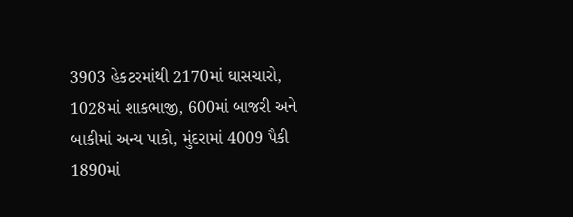3903 હેકટરમાંથી 2170માં ઘાસચારો, 1028માં શાકભાજી, 600માં બાજરી અને બાકીમાં અન્ય પાકો, મુંદરામાં 4009 પૈકી 1890માં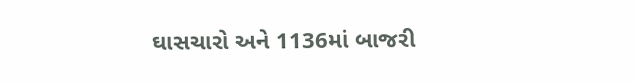ઘાસચારો અને 1136માં બાજરી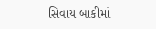સિવાય બાકીમાં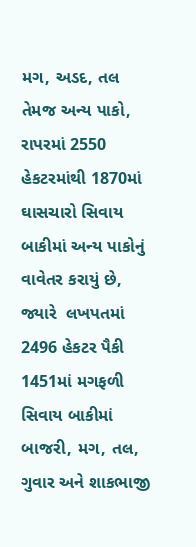મગ, અડદ, તલ તેમજ અન્ય પાકો, રાપરમાં 2550 હેકટરમાંથી 1870માં ઘાસચારો સિવાય બાકીમાં અન્ય પાકોનું વાવેતર કરાયું છે, જ્યારે  લખપતમાં 2496 હેકટર પૈકી 1451માં મગફળી સિવાય બાકીમાં બાજરી, મગ, તલ, ગુવાર અને શાકભાજી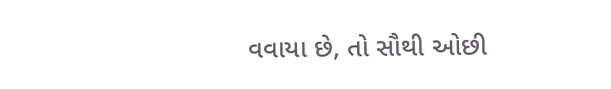વવાયા છે, તો સૌથી ઓછી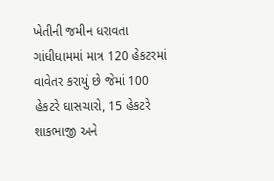ખેતીની જમીન ધરાવતા ગાંધીધામમાં માત્ર 120 હેકટરમાં વાવેતર કરાયું છે જેમાં 100 હેકટરે ઘાસચારો, 15 હેકટરે શાકભાજી અને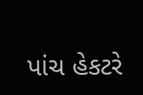પાંચ હેકટરે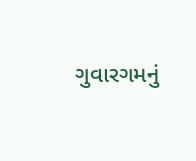ગુવારગમનું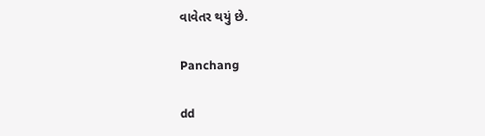વાવેતર થયું છે.

Panchang

dd